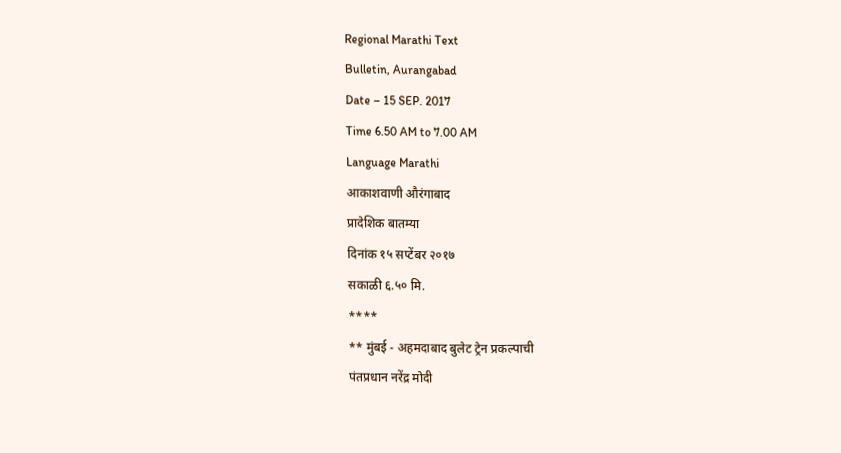Regional Marathi Text
Bulletin, Aurangabad
Date – 15 SEP. 2017
Time 6.50 AM to 7.00 AM
Language Marathi
आकाशवाणी औरंगाबाद
प्रादेशिक बातम्या
दिनांक १५ सप्टेंबर २०१७
सकाळी ६.५० मि.
****
** मुंबई - अहमदाबाद बुलेट ट्रेन प्रकल्पाची
पंतप्रधान नरेंद्र मोदी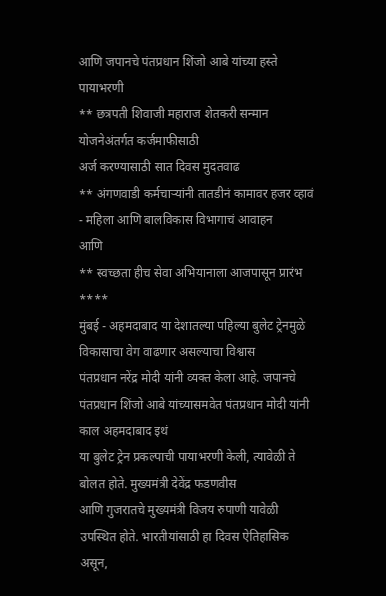आणि जपानचे पंतप्रधान शिंजो आबे यांच्या हस्ते पायाभरणी
** छत्रपती शिवाजी महाराज शेतकरी सन्मान योजनेअंतर्गत कर्जमाफीसाठी
अर्ज करण्यासाठी सात दिवस मुदतवाढ
** अंगणवाडी कर्मचाऱ्यांनी तातडीनं कामावर हजर व्हावं - महिला आणि बालविकास विभागाचं आवाहन
आणि
** स्वच्छता हीच सेवा अभियानाला आजपासून प्रारंभ
****
मुंबई - अहमदाबाद या देशातल्या पहिल्या बुलेट ट्रेनमुळे विकासाचा वेग वाढणार असल्याचा विश्वास
पंतप्रधान नरेंद्र मोदी यांनी व्यक्त केला आहे. जपानचे पंतप्रधान शिंजो आबे यांच्यासमवेत पंतप्रधान मोदी यांनी काल अहमदाबाद इथं
या बुलेट ट्रेन प्रकल्पाची पायाभरणी केली, त्यावेळी ते बोलत होते. मुख्यमंत्री देवेंद्र फडणवीस
आणि गुजरातचे मुख्यमंत्री विजय रुपाणी यावेळी उपस्थित होते. भारतीयांसाठी हा दिवस ऐतिहासिक असून,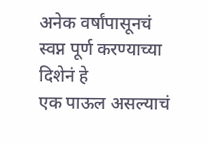अनेक वर्षांपासूनचं स्वप्न पूर्ण करण्याच्या दिशेनं हे
एक पाऊल असल्याचं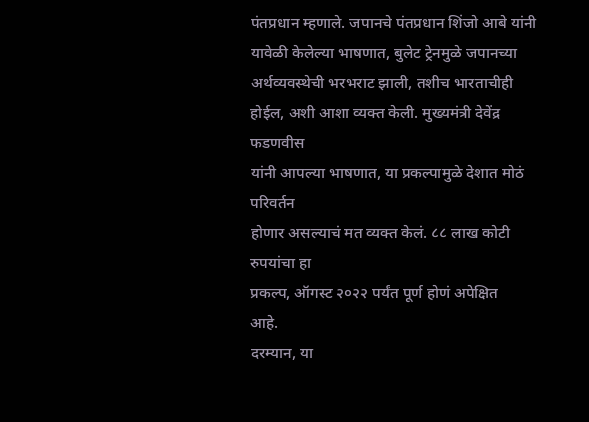पंतप्रधान म्हणाले. जपानचे पंतप्रधान शिंजो आबे यांनी यावेळी केलेल्या भाषणात, बुलेट ट्रेनमुळे जपानच्या अर्थव्यवस्थेची भरभराट झाली, तशीच भारताचीही होईल, अशी आशा व्यक्त केली. मुख्यमंत्री देवेंद्र फडणवीस
यांनी आपल्या भाषणात, या प्रकल्पामुळे देशात मोठं परिवर्तन
होणार असल्याचं मत व्यक्त केलं. ८८ लाख कोटी रुपयांचा हा
प्रकल्प, ऑगस्ट २०२२ पर्यंत पूर्ण होणं अपेक्षित
आहे.
दरम्यान, या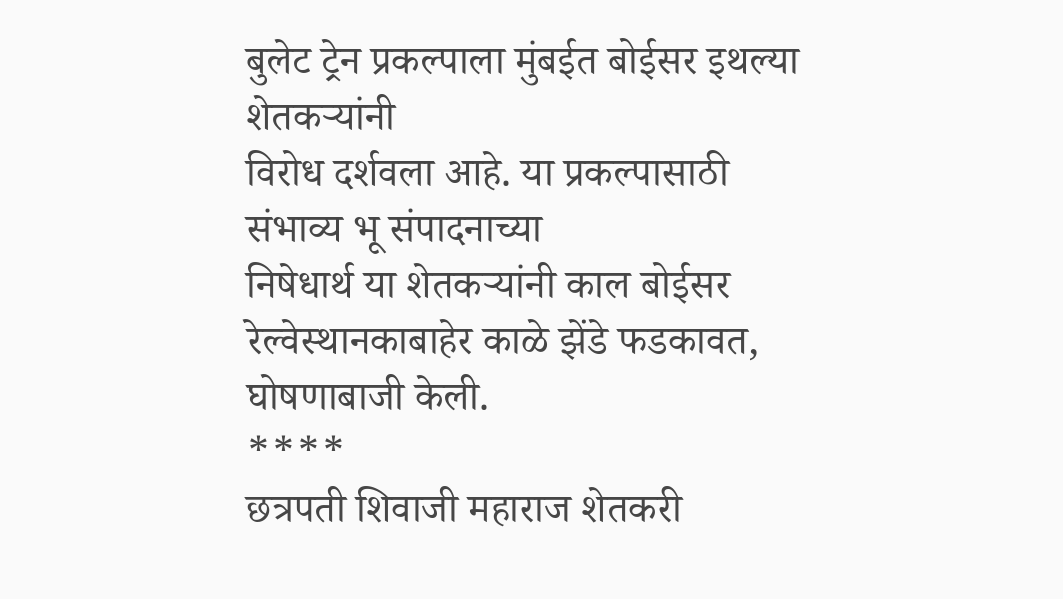बुलेट ट्रेन प्रकल्पाला मुंबईत बोईसर इथल्या शेतकऱ्यांनी
विरोध दर्शवला आहे. या प्रकल्पासाठी संभाव्य भू संपादनाच्या
निषेधार्थ या शेतकऱ्यांनी काल बोईसर रेल्वेस्थानकाबाहेर काळे झेंडे फडकावत, घोषणाबाजी केली.
****
छत्रपती शिवाजी महाराज शेतकरी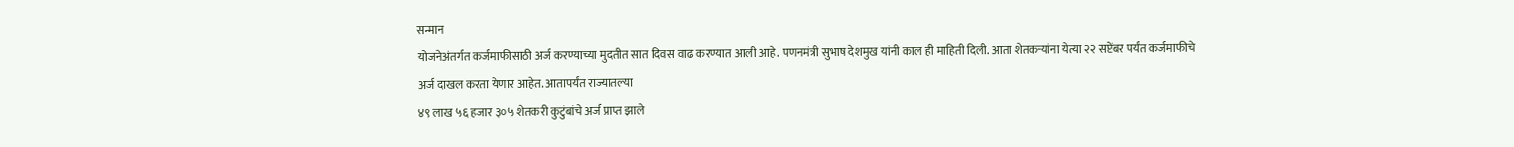सन्मान
योजनेअंतर्गत कर्जमाफीसाठी अर्ज करण्याच्या मुदतीत सात दिवस वाढ करण्यात आली आहे. पणनमंत्री सुभाष देशमुख यांनी काल ही माहिती दिली. आता शेतकऱ्यांना येत्या २२ सप्टेंबर पर्यंत कर्जमाफीचे
अर्ज दाखल करता येणार आहेत. आतापर्यंत राज्यातल्या
४९ लाख ५६ हजार ३०५ शेतकरी कुटुंबांचे अर्ज प्राप्त झाले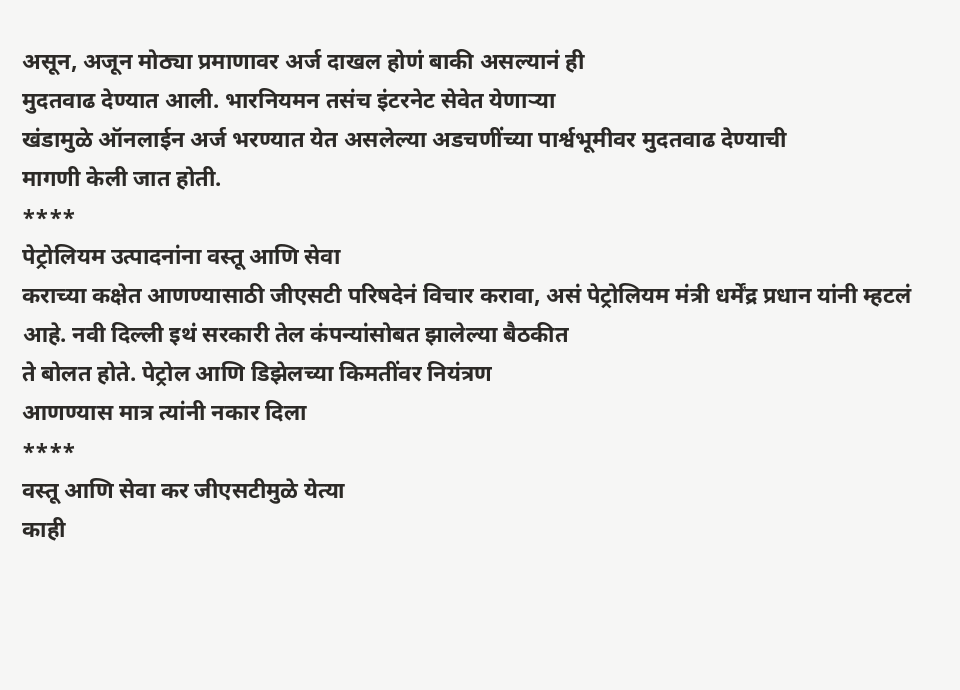असून, अजून मोठ्या प्रमाणावर अर्ज दाखल होणं बाकी असल्यानं ही
मुदतवाढ देण्यात आली. भारनियमन तसंच इंटरनेट सेवेत येणाऱ्या
खंडामुळे ऑनलाईन अर्ज भरण्यात येत असलेल्या अडचणींच्या पार्श्वभूमीवर मुदतवाढ देण्याची
मागणी केली जात होती.
****
पेट्रोलियम उत्पादनांना वस्तू आणि सेवा
कराच्या कक्षेत आणण्यासाठी जीएसटी परिषदेनं विचार करावा, असं पेट्रोलियम मंत्री धर्मेंद्र प्रधान यांनी म्हटलं आहे. नवी दिल्ली इथं सरकारी तेल कंपन्यांसोबत झालेल्या बैठकीत
ते बोलत होते. पेट्रोल आणि डिझेलच्या किमतींवर नियंत्रण
आणण्यास मात्र त्यांनी नकार दिला
****
वस्तू आणि सेवा कर जीएसटीमुळे येत्या
काही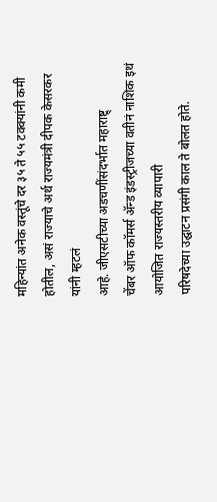महिन्यांत अनेक वस्तूंचे दर ३५ ते ५५ टक्क्यांनी कमी होतील, असं राज्याचे अर्थ राज्यमंत्री दीपक केसरकर यांनी म्हटलं
आहे. जीएसटीच्या अडचणींसंदर्भात महाराष्ट्र्
चेंबर ऑफ कॉमर्स ॲन्ड इंडस्ट्रीजच्या वतीनं नाशिक इथं आयोजित राज्यस्तरीय व्यापारी
परिषदेच्या उद्घाटन प्रसंगी काल ते बोलत होते.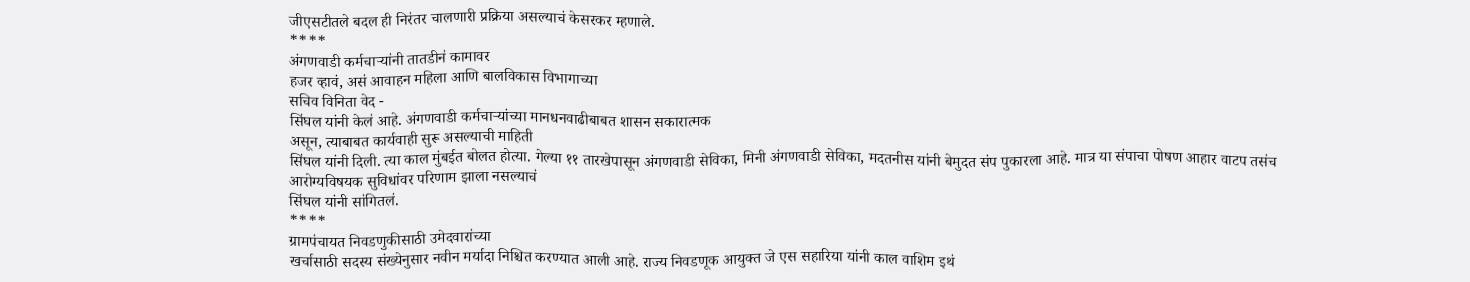जीएसटीतले बदल ही निरंतर चालणारी प्रक्रिया असल्याचं केसरकर म्हणाले.
****
अंगणवाडी कर्मचाऱ्यांनी तातडीनं कामावर
हजर व्हावं, असं आवाहन महिला आणि बालविकास विभागाच्या
सचिव विनिता वेद -
सिंघल यांनी केलं आहे. अंगणवाडी कर्मचाऱ्यांच्या मानधनवाढीबाबत शासन सकारात्मक
असून, त्याबाबत कार्यवाही सुरू असल्याची माहिती
सिंघल यांनी दिली. त्या काल मुंबईत बोलत होत्या. गेल्या ११ तारखेपासून अंगणवाडी सेविका, मिनी अंगणवाडी सेविका, मदतनीस यांनी बेमुदत संप पुकारला आहे. मात्र या संपाचा पोषण आहार वाटप तसंच आरोग्यविषयक सुविधांवर परिणाम झाला नसल्याचं
सिंघल यांनी सांगितलं.
****
ग्रामपंचायत निवडणुकीसाठी उमेदवारांच्या
खर्चासाठी सदस्य संख्येनुसार नवीन मर्यादा निश्चित करण्यात आली आहे. राज्य निवडणूक आयुक्त जे एस सहारिया यांनी काल वाशिम इथं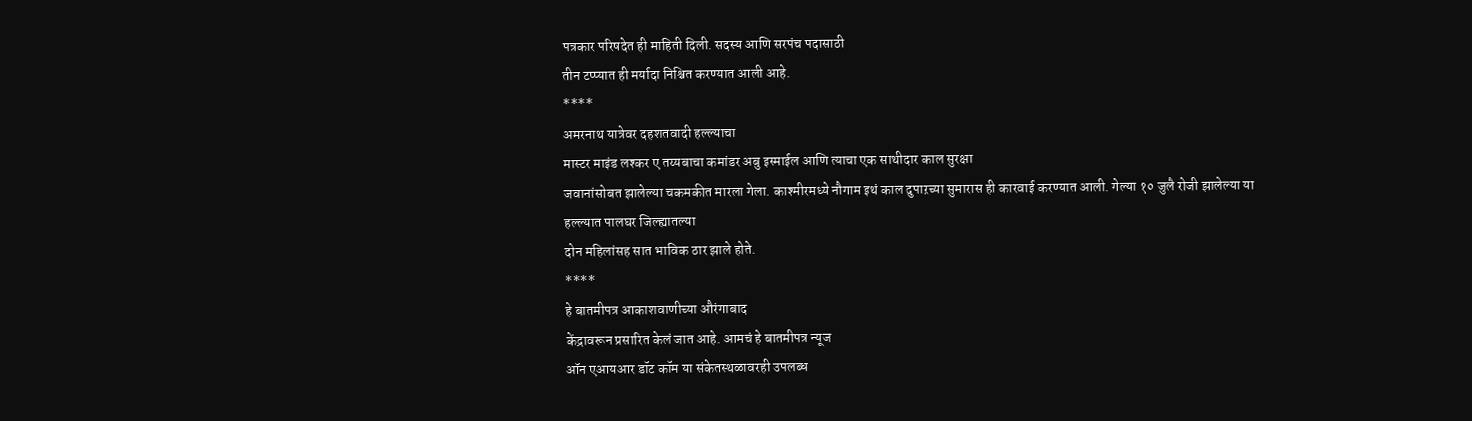पत्रकार परिषदेत ही माहिती दिली. सदस्य आणि सरपंच पदासाठी
तीन टप्प्यात ही मर्यादा निश्चित करण्यात आली आहे.
****
अमरनाथ यात्रेवर दहशतवादी हल्ल्याचा
मास्टर माइंड लश्कर ए तय्यबाचा कमांडर अबु इस्माईल आणि त्याचा एक साथीदार काल सुरक्षा
जवानांसोबत झालेल्या चकमकीत मारला गेला. काश्मीरमध्ये नौगाम इथं काल दुपाऱच्या सुमारास ही कारवाई करण्यात आली. गेल्या १० जुलै रोजी झालेल्या या हल्ल्यात पालघर जिल्ह्यातल्या
दोन महिलांसह सात भाविक ठार झाले होते.
****
हे बातमीपत्र आकाशवाणीच्या औरंगाबाद
केंद्रावरून प्रसारित केलं जात आहे. आमचं हे बातमीपत्र न्यूज
ऑन एआयआर डॉट कॉम या संकेतस्थळावरही उपलब्ध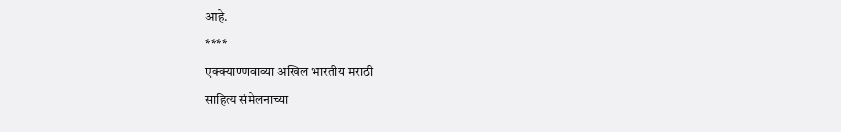आहे.
****
एक्क्याण्णवाव्या अखिल भारतीय मराठी
साहित्य संमेलनाच्या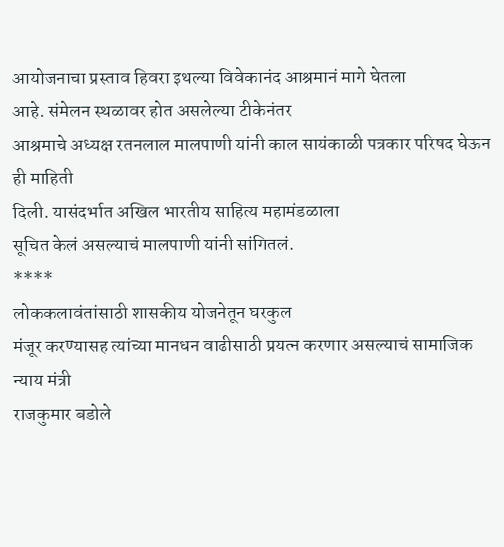आयोजनाचा प्रस्ताव हिवरा इथल्या विवेकानंद आश्रमानं मागे घेतला
आहे. संमेलन स्थळावर होत असलेल्या टीकेनंतर
आश्रमाचे अध्यक्ष रतनलाल मालपाणी यांनी काल सायंकाळी पत्रकार परिषद घेऊन ही माहिती
दिली. यासंदर्भात अखिल भारतीय साहित्य महामंडळाला
सूचित केलं असल्याचं मालपाणी यांनी सांगितलं.
****
लोककलावंतांसाठी शासकीय योजनेतून घरकुल
मंजूर करण्यासह त्यांच्या मानधन वाढीसाठी प्रयत्न करणार असल्याचं सामाजिक न्याय मंत्री
राजकुमार बडोले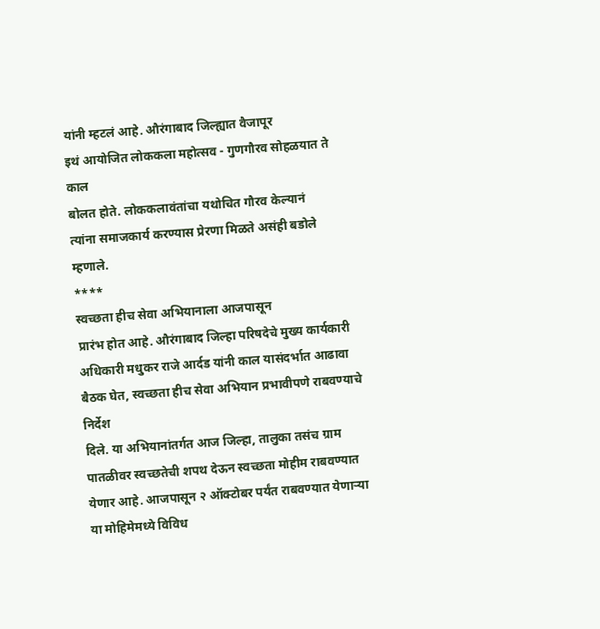यांनी म्हटलं आहे. औरंगाबाद जिल्ह्यात वैजापूर
इथं आयोजित लोककला महोत्सव - गुणगौरव सोहळयात ते काल
बोलत होते. लोककलावंतांचा यथोचित गौरव केल्यानं
त्यांना समाजकार्य करण्यास प्रेरणा मिळते असंही बडोले म्हणाले.
****
स्वच्छता हीच सेवा अभियानाला आजपासून
प्रारंभ होत आहे. औरंगाबाद जिल्हा परिषदेचे मुख्य कार्यकारी
अधिकारी मधुकर राजे आर्दड यांनी काल यासंदर्भात आढावा बैठक घेत, स्वच्छता हीच सेवा अभियान प्रभावीपणे राबवण्याचे निर्देश
दिले. या अभियानांतर्गत आज जिल्हा, तालुका तसंच ग्राम पातळीवर स्वच्छतेची शपथ देऊन स्वच्छता मोहीम राबवण्यात येणार आहे. आजपासून २ ऑक्टोबर पर्यंत राबवण्यात येणाऱ्या या मोहिमेमध्ये विविध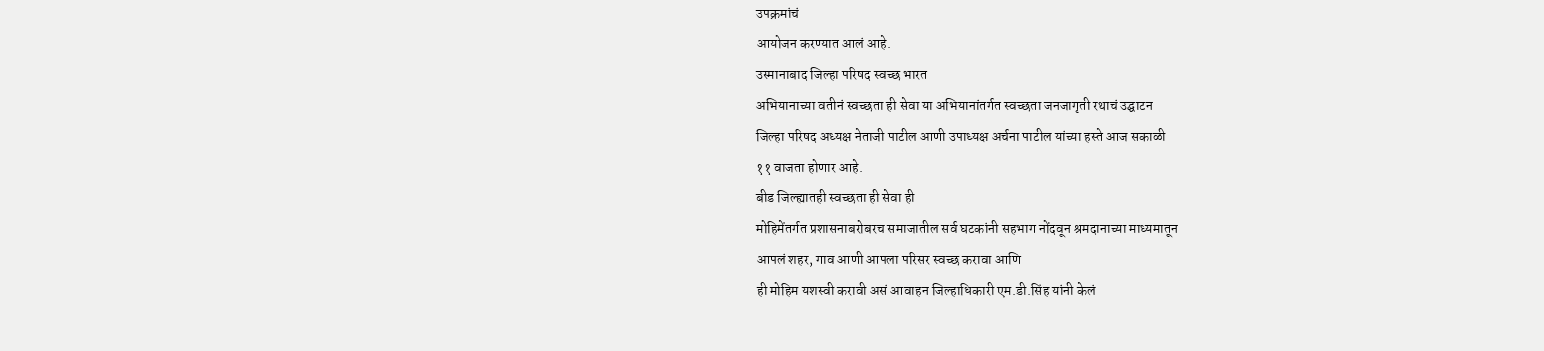उपक्रमांचं
आयोजन करण्यात आलं आहे.
उस्मानाबाद जिल्हा परिषद स्वच्छ भारत
अभियानाच्या वतीनं स्वच्छता ही सेवा या अभियानांतर्गत स्वच्छता जनजागृती रथाचं उद्घाटन
जिल्हा परिषद अध्यक्ष नेताजी पाटील आणी उपाध्यक्ष अर्चना पाटील यांच्या हस्ते आज सकाळी
११ वाजता होणार आहे.
बीड जिल्ह्यातही स्वच्छता ही सेवा ही
मोहिमेंतर्गत प्रशासनाबरोबरच समाजातील सर्व घटकांनी सहभाग नोंदवून श्रमदानाच्या माध्यमातून
आपलं शहर, गाव आणी आपला परिसर स्वच्छ करावा आणि
ही मोहिम यशस्वी करावी असं आवाहन जिल्हाधिकारी एम.डी.सिंह यांनी केलं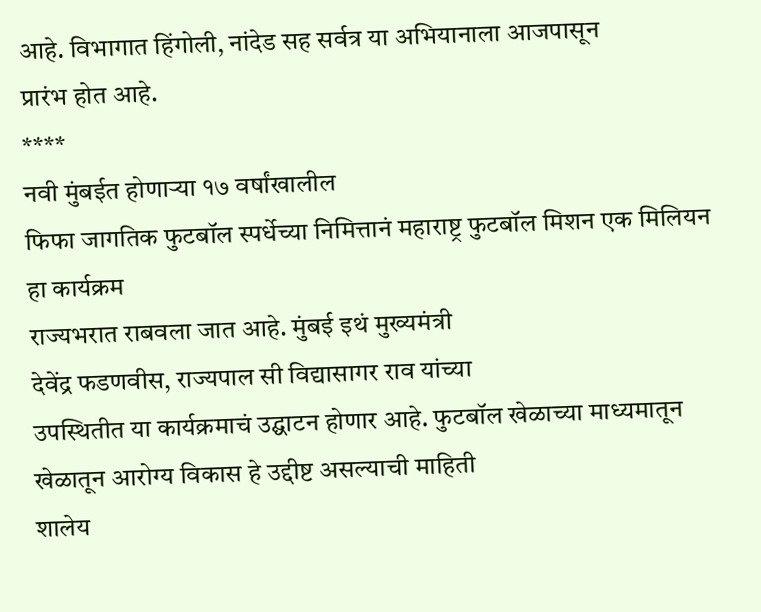आहे. विभागात हिंगोली, नांदेड सह सर्वत्र या अभियानाला आजपासून
प्रारंभ होत आहे.
****
नवी मुंबईत होणाऱ्या १७ वर्षांखालील
फिफा जागतिक फुटबॉल स्पर्धेच्या निमित्तानं महाराष्ट्र फुटबॉल मिशन एक मिलियन हा कार्यक्रम
राज्यभरात राबवला जात आहे. मुंबई इथं मुख्यमंत्री
देवेंद्र फडणवीस, राज्यपाल सी विद्यासागर राव यांच्या
उपस्थितीत या कार्यक्रमाचं उद्घाटन होणार आहे. फुटबॉल खेळाच्या माध्यमातून खेळातून आरोग्य विकास हे उद्दीष्ट असल्याची माहिती
शालेय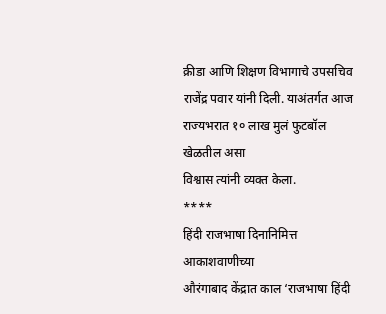क्रीडा आणि शिक्षण विभागाचे उपसचिव राजेंद्र पवार यांनी दिली. याअंतर्गत आज राज्यभरात १० लाख मुलं फुटबॉल खेळतील असा
विश्वास त्यांनी व्यक्त केला.
****
हिंदी राजभाषा दिनानिमित्त आकाशवाणीच्या
औरंगाबाद केंद्रात काल ‘राजभाषा हिंदी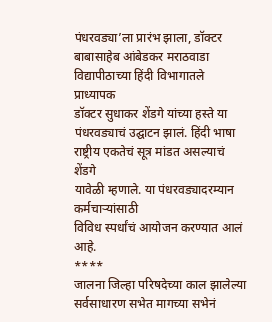पंधरवड्या’ला प्रारंभ झाला, डॉक्टर बाबासाहेब आंबेडकर मराठवाडा विद्यापीठाच्या हिंदी विभागातले प्राध्यापक
डॉक्टर सुधाकर शेंडगे यांच्या हस्ते या पंधरवड्याचं उद्घाटन झालं. हिंदी भाषा राष्ट्रीय एकतेचं सूत्र मांडत असल्याचं शेंडगे
यावेळी म्हणाले. या पंधरवड्यादरम्यान कर्मचाऱ्यांसाठी
विविध स्पर्धांचं आयोजन करण्यात आलं आहे.
****
जालना जिल्हा परिषदेच्या काल झालेल्या
सर्वसाधारण सभेत मागच्या सभेनं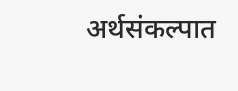अर्थसंकल्पात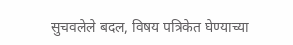सुचवलेले बदल, विषय पत्रिकेत घेण्याच्या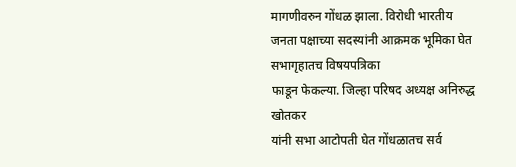मागणीवरुन गोंधळ झाला. विरोधी भारतीय जनता पक्षाच्या सदस्यांनी आक्रमक भूमिका घेत सभागृहातच विषयपत्रिका
फाडून फेकल्या. जिल्हा परिषद अध्यक्ष अनिरुद्ध खोतकर
यांनी सभा आटोपती घेत गोंधळातच सर्व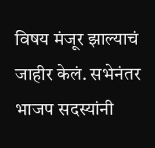विषय मंजूर झाल्याचं जाहीर केलं. सभेनंतर भाजप सदस्यांनी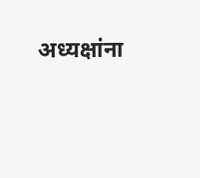अध्यक्षांना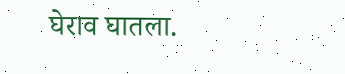घेराव घातला.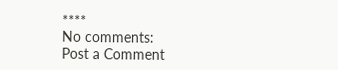****
No comments:
Post a Comment